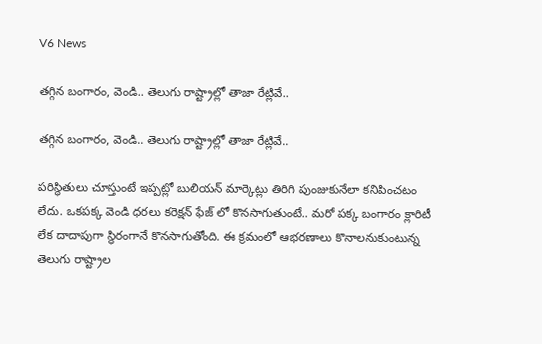V6 News

తగ్గిన బంగారం, వెండి.. తెలుగు రాష్ట్రాల్లో తాజా రేట్లివే..

తగ్గిన బంగారం, వెండి.. తెలుగు రాష్ట్రాల్లో తాజా రేట్లివే..

పరిస్థితులు చూస్తుంటే ఇప్పట్లో బులియన్ మార్కెట్లు తిరిగి పుంజుకునేలా కనిపించటం లేదు. ఒకపక్క వెండి ధరలు కరెక్షన్ ఫేజ్ లో కొనసాగుతుంటే.. మరో పక్క బంగారం క్లారిటీ లేక దాదాపుగా స్థిరంగానే కొనసాగుతోంది. ఈ క్రమంలో ఆభరణాలు కొనాలనుకుంటున్న తెలుగు రాష్ట్రాల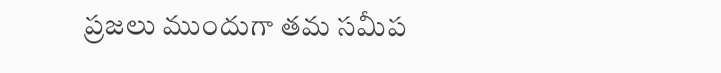ప్రజలు ముందుగా తమ సమీప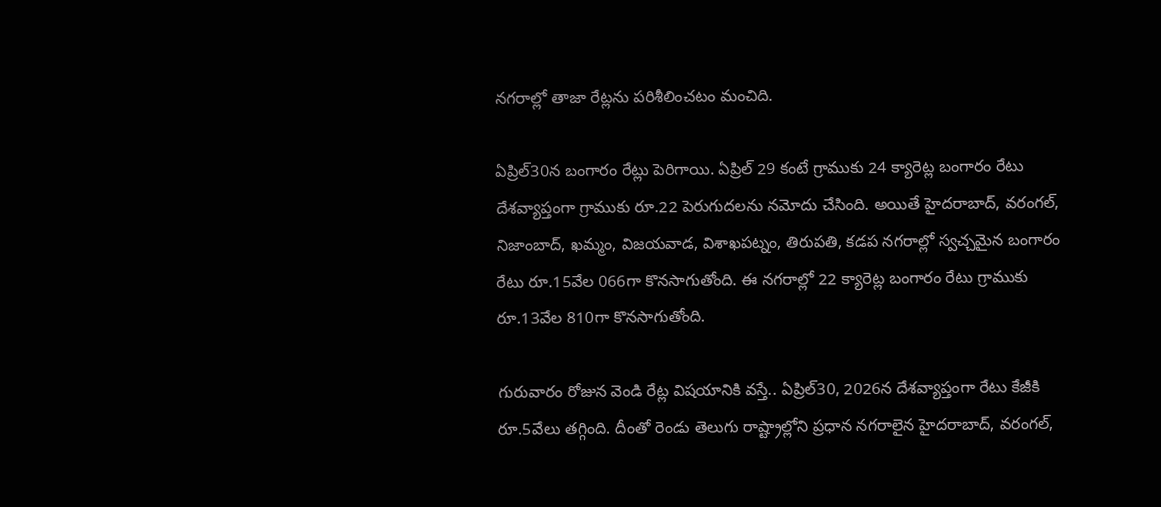నగరాల్లో తాజా రేట్లను పరిశీలించటం మంచిది.

ఏప్రిల్30న బంగారం రేట్లు పెరిగాయి. ఏప్రిల్ 29 కంటే గ్రాముకు 24 క్యారెట్ల బంగారం రేటు దేశవ్యాప్తంగా గ్రాముకు రూ.22 పెరుగుదలను నమోదు చేసింది. అయితే హైదరాబాద్, వరంగల్, నిజాంబాద్, ఖమ్మం, విజయవాడ, విశాఖపట్నం, తిరుపతి, కడప నగరాల్లో స్వచ్చమైన బంగారం రేటు రూ.15వేల 066గా కొనసాగుతోంది. ఈ నగరాల్లో 22 క్యారెట్ల బంగారం రేటు గ్రాముకు రూ.13వేల 810గా కొనసాగుతోంది.

గురువారం రోజున వెండి రేట్ల విషయానికి వస్తే.. ఏప్రిల్30, 2026న దేశవ్యాప్తంగా రేటు కేజీకి రూ.5వేలు తగ్గింది. దీంతో రెండు తెలుగు రాష్ట్రాల్లోని ప్రధాన నగరాలైన హైదరాబాద్, వరంగల్,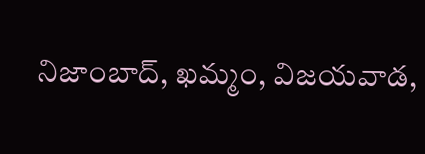నిజాంబాద్, ఖమ్మం, విజయవాడ,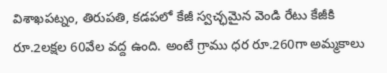విశాఖపట్నం, తిరుపతి, కడపలో కేజీ స్వచ్ఛమైన వెండి రేటు కేజీకి రూ.2లక్షల 60వేల వద్ద ఉంది. అంటే గ్రాము ధర రూ.260గా అమ్మకాలు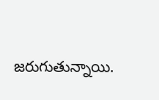జరుగుతున్నాయి.